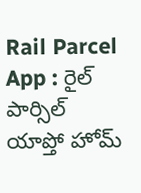Rail Parcel App : రైల్ పార్సిల్ యాప్తో హోమ్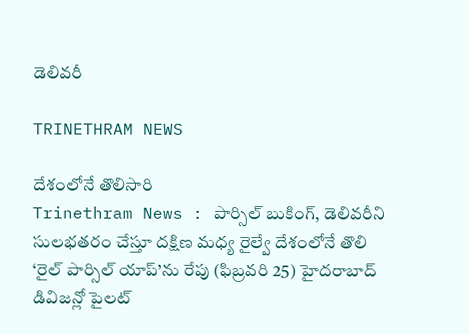డెలివరీ

TRINETHRAM NEWS

దేశంలోనే తొలిసారి
Trinethram News : పార్సిల్ బుకింగ్, డెలివరీని సులభతరం చేస్తూ దక్షిణ మధ్య రైల్వే దేశంలోనే తొలి ‘రైల్ పార్సిల్ యాప్’ను రేపు (ఫిబ్రవరి 25) హైదరాబాద్ డివిజన్లో పైలట్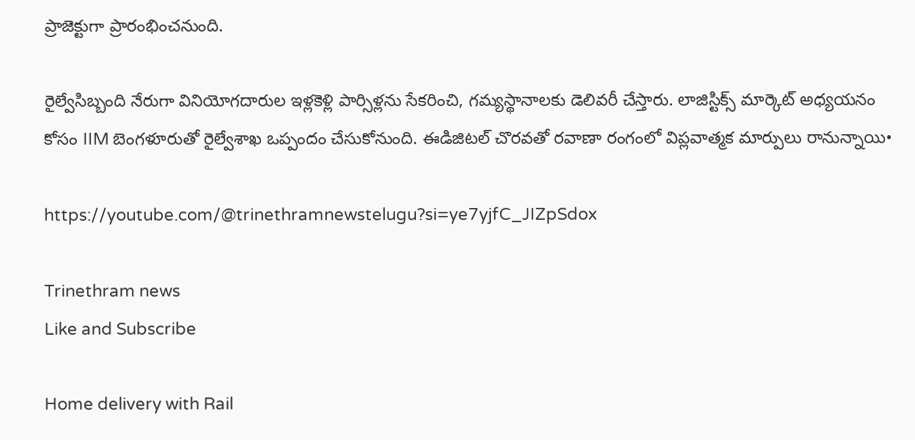ప్రాజెక్టుగా ప్రారంభించనుంది.

రైల్వేసిబ్బంది నేరుగా వినియోగదారుల ఇళ్లకెళ్లి పార్సిళ్లను సేకరించి, గమ్యస్థానాలకు డెలివరీ చేస్తారు. లాజిస్టిక్స్ మార్కెట్ అధ్యయనం కోసం IIM బెంగళూరుతో రైల్వేశాఖ ఒప్పందం చేసుకోనుంది. ఈడిజిటల్ చొరవతో రవాణా రంగంలో విప్లవాత్మక మార్పులు రానున్నాయి•

https://youtube.com/@trinethramnewstelugu?si=ye7yjfC_JIZpSdox

Trinethram news
Like and Subscribe

Home delivery with Rail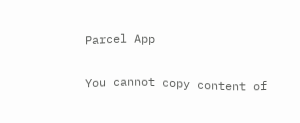Parcel App

You cannot copy content of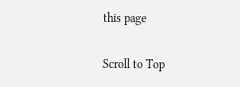this page

Scroll to Top